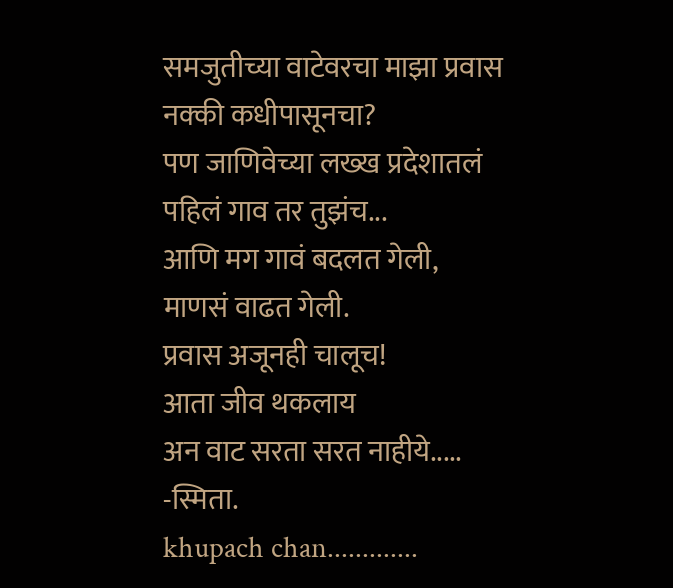समजुतीच्या वाटेवरचा माझा प्रवास
नक्की कधीपासूनचा?
पण जाणिवेच्या लख्ख प्रदेशातलं
पहिलं गाव तर तुझंच...
आणि मग गावं बदलत गेली,
माणसं वाढत गेली.
प्रवास अजूनही चालूच!
आता जीव थकलाय
अन वाट सरता सरत नाहीये.....
-स्मिता.
khupach chan.............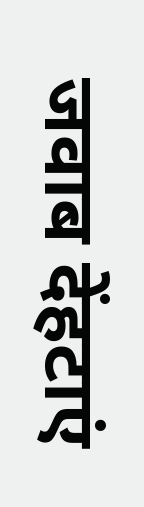जवाब देंहटाएं